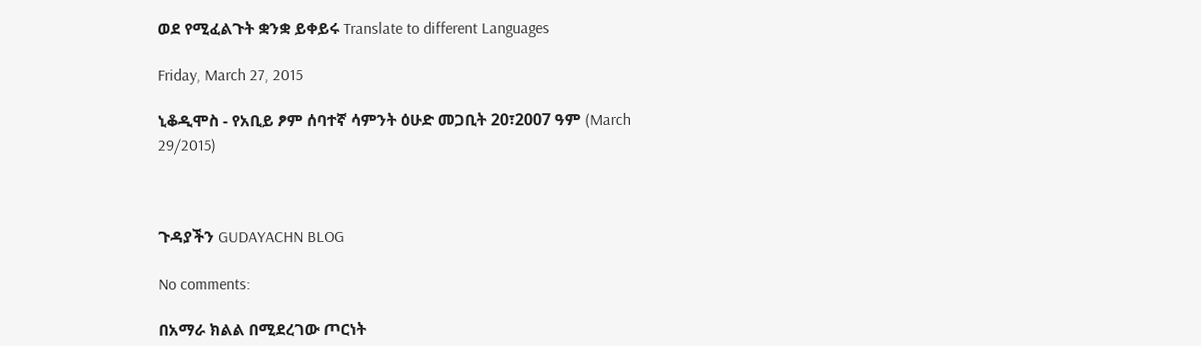ወደ የሚፈልጉት ቋንቋ ይቀይሩ Translate to different Languages

Friday, March 27, 2015

ኒቆዲሞስ - የአቢይ ፆም ሰባተኛ ሳምንት ዕሁድ መጋቢት 20፣2007 ዓም (March 29/2015)



ጉዳያችን GUDAYACHN BLOG

No comments:

በአማራ ክልል በሚደረገው ጦርነት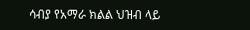ሳብያ የአማራ ክልል ህዝብ ላይ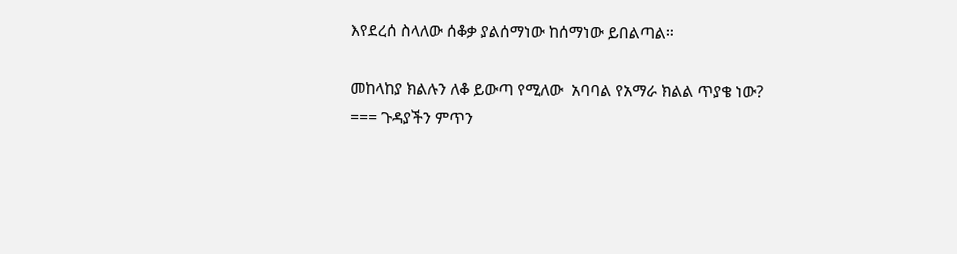እየደረሰ ስላለው ሰቆቃ ያልሰማነው ከሰማነው ይበልጣል።

መከላከያ ክልሉን ለቆ ይውጣ የሚለው  አባባል የአማራ ክልል ጥያቄ ነው? === ጉዳያችን ምጥን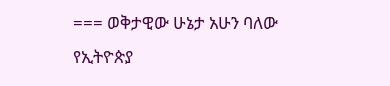=== ወቅታዊው ሁኔታ አሁን ባለው የኢትዮጵያ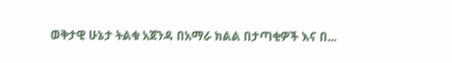ወቅታዊ ሁኔታ ትልቁ አጀንዳ በአማራ ክልል በታጣቂዎች እና በ...